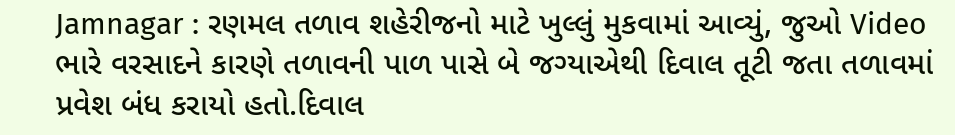Jamnagar : રણમલ તળાવ શહેરીજનો માટે ખુલ્લું મુકવામાં આવ્યું, જુઓ Video
ભારે વરસાદને કારણે તળાવની પાળ પાસે બે જગ્યાએથી દિવાલ તૂટી જતા તળાવમાં પ્રવેશ બંધ કરાયો હતો.દિવાલ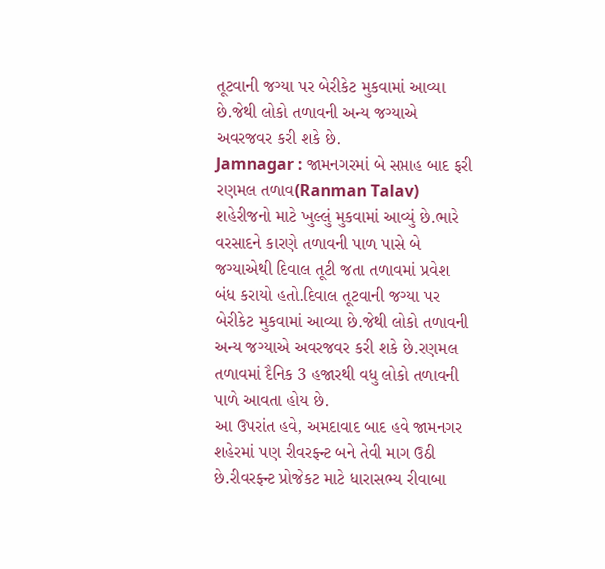તૂટવાની જગ્યા પર બેરીકેટ મુકવામાં આવ્યા છે.જેથી લોકો તળાવની અન્ય જગ્યાએ અવરજવર કરી શકે છે.
Jamnagar : જામનગરમાં બે સપ્તાહ બાદ ફરી રણમલ તળાવ(Ranman Talav) શહેરીજનો માટે ખુલ્લું મુકવામાં આવ્યું છે.ભારે વરસાદને કારણે તળાવની પાળ પાસે બે જગ્યાએથી દિવાલ તૂટી જતા તળાવમાં પ્રવેશ બંધ કરાયો હતો.દિવાલ તૂટવાની જગ્યા પર બેરીકેટ મુકવામાં આવ્યા છે.જેથી લોકો તળાવની અન્ય જગ્યાએ અવરજવર કરી શકે છે.રણમલ તળાવમાં દૈનિક 3 હજારથી વધુ લોકો તળાવની પાળે આવતા હોય છે.
આ ઉપરાંત હવે, અમદાવાદ બાદ હવે જામનગર શહેરમાં પણ રીવરફ્ન્ટ બને તેવી માગ ઉઠી છે.રીવરફ્ન્ટ પ્રોજેકટ માટે ધારાસભ્ય રીવાબા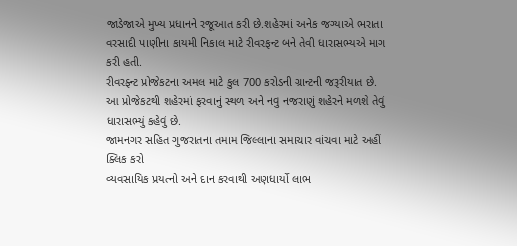જાડેજાએ મુખ્ય પ્રધાનને રજૂઆત કરી છે.શહેરમાં અનેક જગ્યાએ ભરાતા વરસાદી પાણીના કાયમી નિકાલ માટે રીવરફન્ટ બને તેવી ધારાસભ્યએ માગ કરી હતી.
રીવરફ્ન્ટ પ્રોજેકટના અમલ માટે કુલ 700 કરોડની ગ્રાન્ટની જરૂરીયાત છે. આ પ્રોજેકટથી શહેરમાં ફરવાનું સ્થળ અને નવુ નજરાણું શહેરને મળશે તેવું ધારાસભ્યું કહેવું છે.
જામનગર સહિત ગુજરાતના તમામ જિલ્લાના સમાચાર વાંચવા માટે અહીં ક્લિક કરો
વ્યવસાયિક પ્રયત્નો અને દાન કરવાથી અણધાર્યો લાભ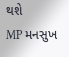થશે
MP મનસુખ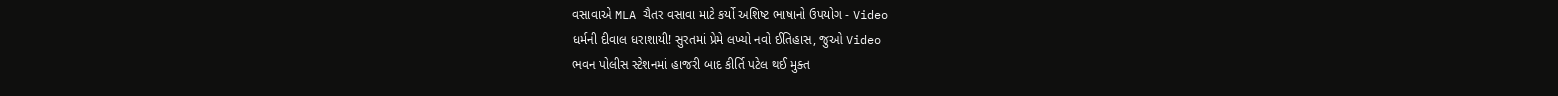વસાવાએ MLA ચૈતર વસાવા માટે કર્યો અશિષ્ટ ભાષાનો ઉપયોગ - Video
ધર્મની દીવાલ ધરાશાયી! સુરતમાં પ્રેમે લખ્યો નવો ઈતિહાસ, જુઓ Video
ભવન પોલીસ સ્ટેશનમાં હાજરી બાદ કીર્તિ પટેલ થઈ મુક્ત